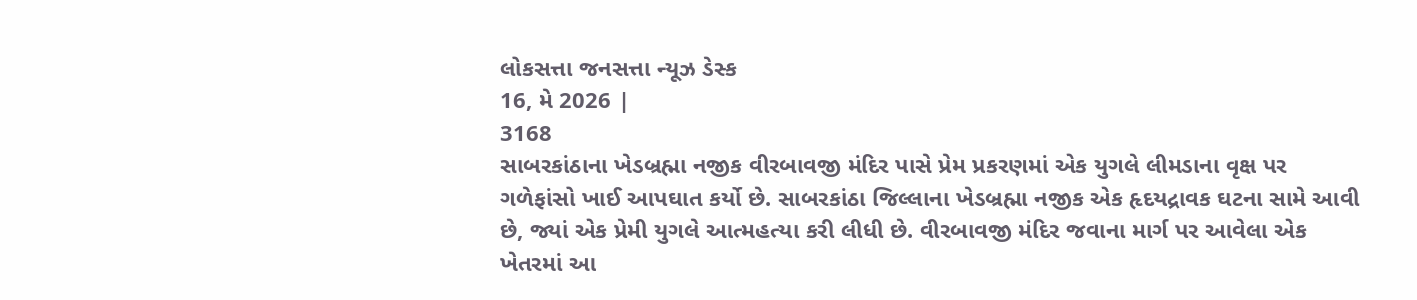લોકસત્તા જનસત્તા ન્યૂઝ ડેસ્ક
16, મે 2026 |
3168
સાબરકાંઠાના ખેડબ્રહ્મા નજીક વીરબાવજી મંદિર પાસે પ્રેમ પ્રકરણમાં એક યુગલે લીમડાના વૃક્ષ પર ગળેફાંસો ખાઈ આપઘાત કર્યો છે. સાબરકાંઠા જિલ્લાના ખેડબ્રહ્મા નજીક એક હૃદયદ્રાવક ઘટના સામે આવી છે, જ્યાં એક પ્રેમી યુગલે આત્મહત્યા કરી લીધી છે. વીરબાવજી મંદિર જવાના માર્ગ પર આવેલા એક ખેતરમાં આ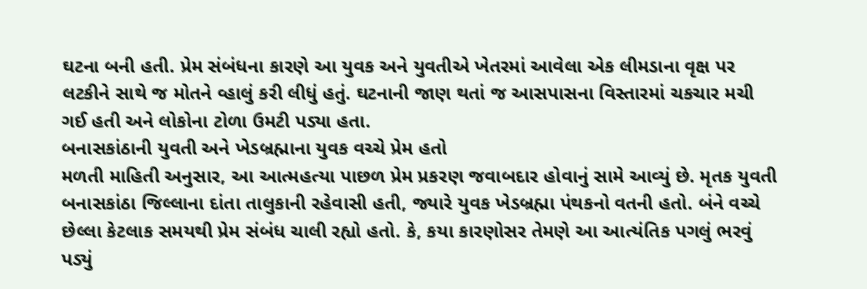ઘટના બની હતી. પ્રેમ સંબંધના કારણે આ યુવક અને યુવતીએ ખેતરમાં આવેલા એક લીમડાના વૃક્ષ પર લટકીને સાથે જ મોતને વ્હાલું કરી લીધું હતું. ઘટનાની જાણ થતાં જ આસપાસના વિસ્તારમાં ચકચાર મચી ગઈ હતી અને લોકોના ટોળા ઉમટી પડ્યા હતા.
બનાસકાંઠાની યુવતી અને ખેડબ્રહ્માના યુવક વચ્ચે પ્રેમ હતો
મળતી માહિતી અનુસાર, આ આત્મહત્યા પાછળ પ્રેમ પ્રકરણ જવાબદાર હોવાનું સામે આવ્યું છે. મૃતક યુવતી બનાસકાંઠા જિલ્લાના દાંતા તાલુકાની રહેવાસી હતી, જ્યારે યુવક ખેડબ્રહ્મા પંથકનો વતની હતો. બંને વચ્ચે છેલ્લા કેટલાક સમયથી પ્રેમ સંબંધ ચાલી રહ્યો હતો. કે, કયા કારણોસર તેમણે આ આત્યંતિક પગલું ભરવું પડ્યું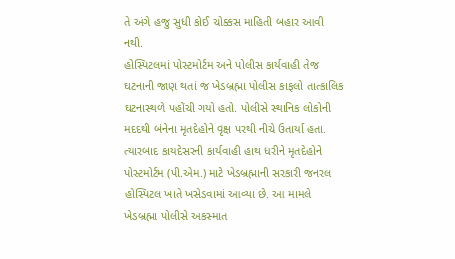તે અંગે હજુ સુધી કોઈ ચોક્કસ માહિતી બહાર આવી નથી.
હોસ્પિટલમાં પોસ્ટમોર્ટમ અને પોલીસ કાર્યવાહી તેજ
ઘટનાની જાણ થતાં જ ખેડબ્રહ્મા પોલીસ કાફલો તાત્કાલિક ઘટનાસ્થળે પહોંચી ગયો હતો. પોલીસે સ્થાનિક લોકોની મદદથી બંનેના મૃતદેહોને વૃક્ષ પરથી નીચે ઉતાર્યા હતા. ત્યારબાદ કાયદેસરની કાર્યવાહી હાથ ધરીને મૃતદેહોને પોસ્ટમોર્ટમ (પી.એમ.) માટે ખેડબ્રહ્માની સરકારી જનરલ હોસ્પિટલ ખાતે ખસેડવામાં આવ્યા છે. આ મામલે ખેડબ્રહ્મા પોલીસે અકસ્માત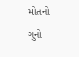મોતનો ગુનો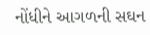નોંધીને આગળની સઘન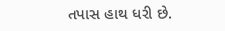તપાસ હાથ ધરી છે.